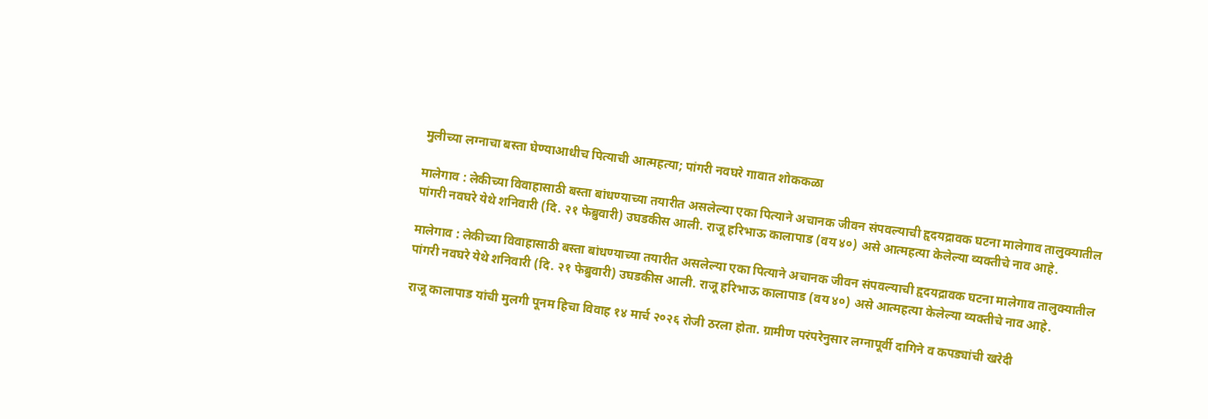मुलीच्या लग्नाचा बस्ता घेण्याआधीच पित्याची आत्महत्या; पांगरी नवघरे गावात शोककळा

मालेगाव : लेकीच्या विवाहासाठी बस्ता बांधण्याच्या तयारीत असलेल्या एका पित्याने अचानक जीवन संपवल्याची हृदयद्रावक घटना मालेगाव तालुक्यातील पांगरी नवघरे येथे शनिवारी (दि. २१ फेब्रुवारी) उघडकीस आली. राजू हरिभाऊ कालापाड (वय ४०) असे आत्महत्या केलेल्या व्यक्तीचे नाव आहे.

मालेगाव : लेकीच्या विवाहासाठी बस्ता बांधण्याच्या तयारीत असलेल्या एका पित्याने अचानक जीवन संपवल्याची हृदयद्रावक घटना मालेगाव तालुक्यातील पांगरी नवघरे येथे शनिवारी (दि. २१ फेब्रुवारी) उघडकीस आली. राजू हरिभाऊ कालापाड (वय ४०) असे आत्महत्या केलेल्या व्यक्तीचे नाव आहे.

राजू कालापाड यांची मुलगी पूनम हिचा विवाह १४ मार्च २०२६ रोजी ठरला होता. ग्रामीण परंपरेनुसार लग्नापूर्वी दागिने व कपड्यांची खरेदी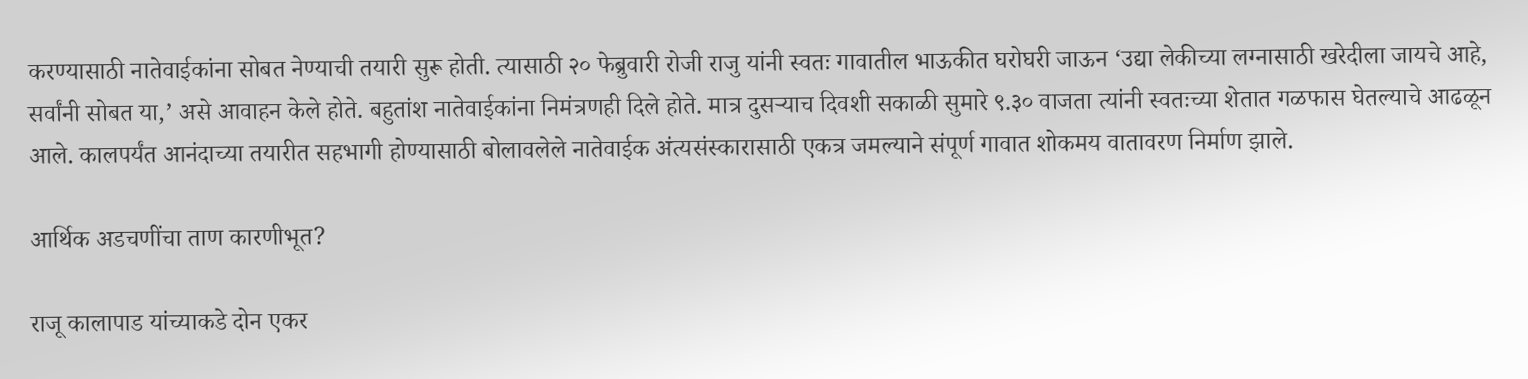करण्यासाठी नातेवाईकांना सोबत नेण्याची तयारी सुरू होती. त्यासाठी २० फेब्रुवारी रोजी राजु यांनी स्वतः गावातील भाऊकीत घरोघरी जाऊन ‘उद्या लेकीच्या लग्नासाठी खरेदीला जायचे आहे, सर्वांनी सोबत या,’ असे आवाहन केले होते. बहुतांश नातेवाईकांना निमंत्रणही दिले होते. मात्र दुसऱ्याच दिवशी सकाळी सुमारे ९.३० वाजता त्यांनी स्वतःच्या शेतात गळफास घेतल्याचे आढळून आले. कालपर्यंत आनंदाच्या तयारीत सहभागी होण्यासाठी बोलावलेले नातेवाईक अंत्यसंस्कारासाठी एकत्र जमल्याने संपूर्ण गावात शोकमय वातावरण निर्माण झाले.

आर्थिक अडचणींचा ताण कारणीभूत?

राजू कालापाड यांच्याकडे दोन एकर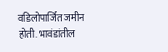वडिलोपार्जित जमीन होती. भावंडांतील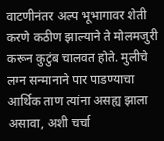वाटणीनंतर अल्प भूभागावर शेती करणे कठीण झाल्याने ते मोलमजुरी करून कुटुंब चालवत होते. मुलीचे लग्न सन्मानाने पार पाडण्याचा आर्थिक ताण त्यांना असह्य झाला असावा, अशी चर्चा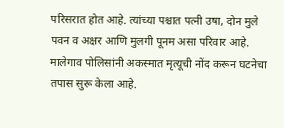परिसरात होत आहे. त्यांच्या पश्चात पत्नी उषा, दोन मुले पवन व अक्षर आणि मुलगी पूनम असा परिवार आहे. मालेगाव पोलिसांनी अकस्मात मृत्यूची नोंद करून घटनेचा तपास सुरू केला आहे.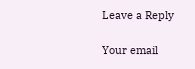Leave a Reply

Your email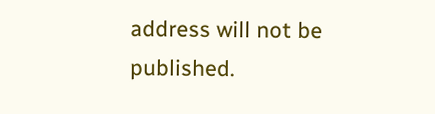address will not be published.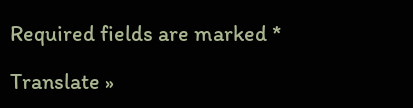Required fields are marked *

Translate »